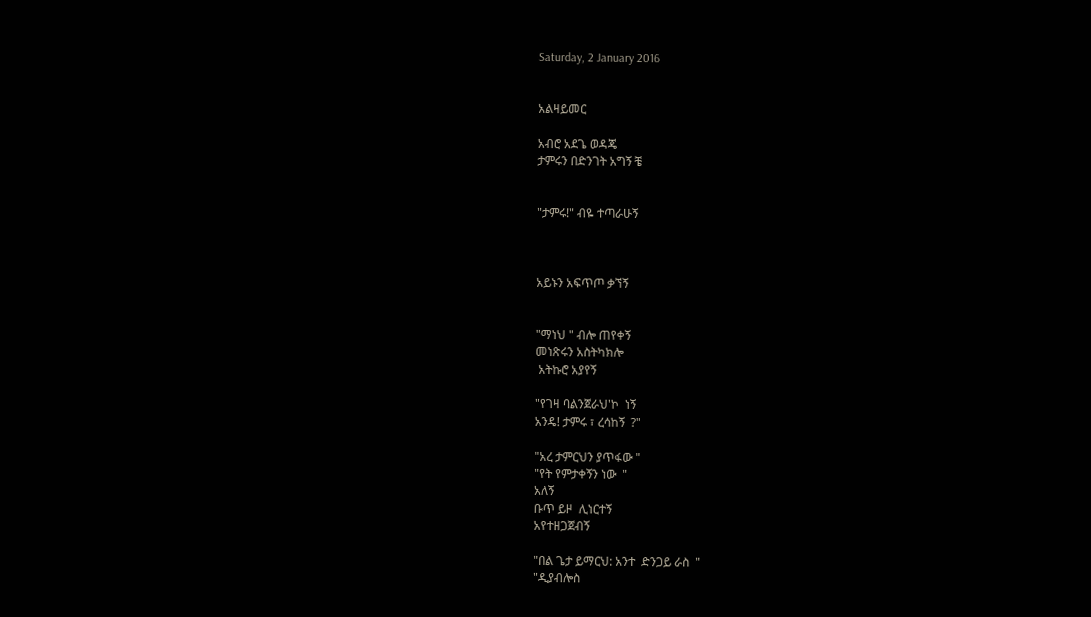Saturday, 2 January 2016


አልዛይመር

አብሮ አደጌ ወዳጄ
ታምሩን በድንገት አግኝ ቼ


"ታምሩ!" ብዬ ተጣራሁኝ



አይኑን አፍጥጦ ቃኘኝ


"ማነህ " ብሎ ጠየቀኝ
መነጽሩን አስትካክሎ
 አትኩሮ አያየኝ

"የገዛ ባልንጀራህ'ኮ  ነኝ
አንዴ! ታምሩ ፣ ረሳከኝ  ?"

"አረ ታምርህን ያጥፋው "
"የት የምታቀኝን ነው  "
አለኝ
ቡጥ ይዞ  ሊነርተኝ
አየተዘጋጀብኝ

"በል ጌታ ይማርህ: አንተ  ድንጋይ ራስ  "
"ዲያብሎስ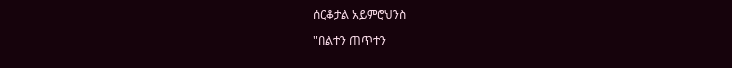ሰርቆታል አይምሮህንስ

"በልተን ጠጥተን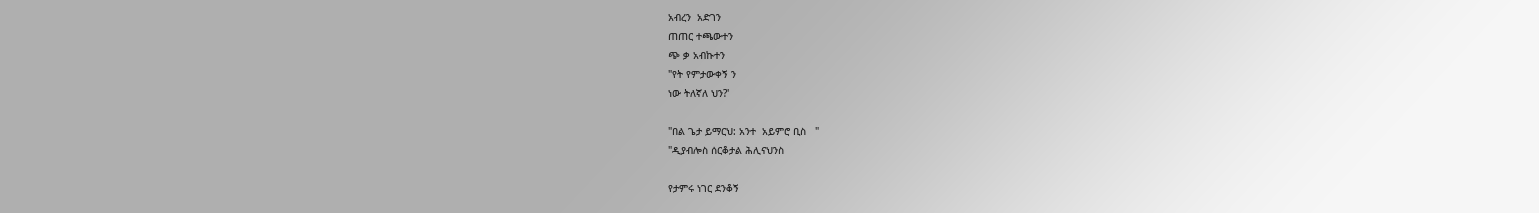አብረን  አድገን
ጠጠር ተጫውተን
ጭ ቃ አብኩተን
"የት የምታውቀኝ ን
ነው ትለኛለ ህን?'

"በል ጌታ ይማርህ: አንተ  አይምሮ ቢስ   "
"ዲያብሎስ ሰርቆታል ሕሊናህንስ

የታምሩ ነገር ደንቆኝ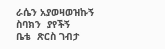ራሴን አያወዛወዝኩኝ
ስባክን  ያየችኝ
ቤቴ  ጽርስ ገብታ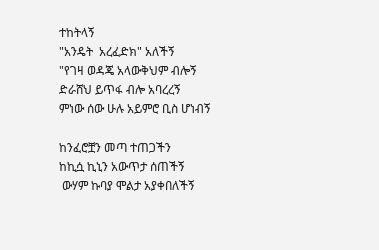ተከትላኝ
"አንዴት  አረፈድክ" አለችኝ
"የገዛ ወዳጄ አላውቅህም ብሎኝ
ድራሸህ ይጥፋ ብሎ አባረረኝ
ምነው ሰው ሁሉ አይምሮ ቢስ ሆነብኝ

ከንፈሮቿን መጣ ተጠጋችን
ከኪሷ ኪኒን አውጥታ ሰጠችኝ
 ውሃም ኩባያ ሞልታ አያቀበለችኝ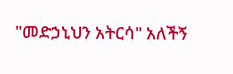"መድኃኒህን አትርሳ" አለችኝ